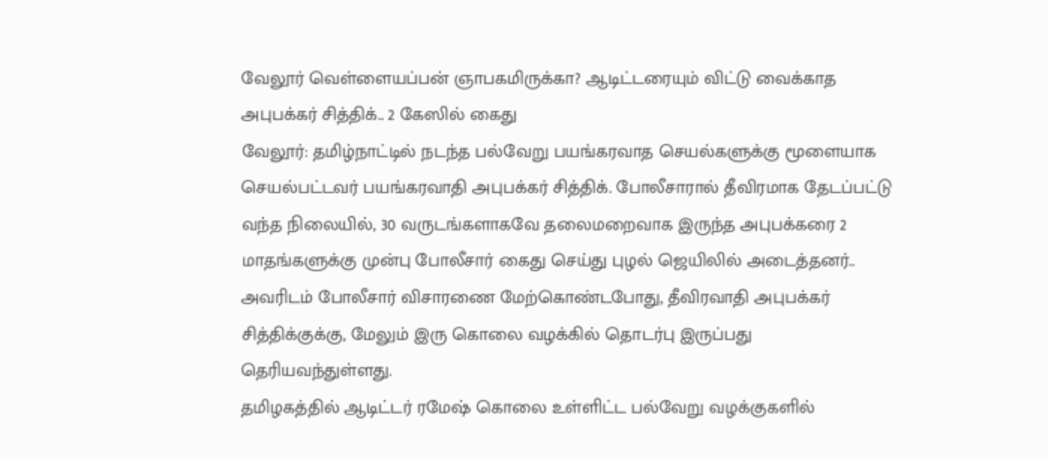வேலூர் வெள்ளையப்பன் ஞாபகமிருக்கா? ஆடிட்டரையும் விட்டு வைக்காத அபுபக்கர் சித்திக்.. 2 கேஸில் கைது
வேலூர்: தமிழ்நாட்டில் நடந்த பல்வேறு பயங்கரவாத செயல்களுக்கு மூளையாக செயல்பட்டவர் பயங்கரவாதி அபுபக்கர் சித்திக். போலீசாரால் தீவிரமாக தேடப்பட்டு வந்த நிலையில், 30 வருடங்களாகவே தலைமறைவாக இருந்த அபுபக்கரை 2 மாதங்களுக்கு முன்பு போலீசார் கைது செய்து புழல் ஜெயிலில் அடைத்தனர்.. அவரிடம் போலீசார் விசாரணை மேற்கொண்டபோது, தீவிரவாதி அபுபக்கர் சித்திக்குக்கு, மேலும் இரு கொலை வழக்கில் தொடர்பு இருப்பது தெரியவந்துள்ளது.
தமிழகத்தில் ஆடிட்டர் ரமேஷ் கொலை உள்ளிட்ட பல்வேறு வழக்குகளில்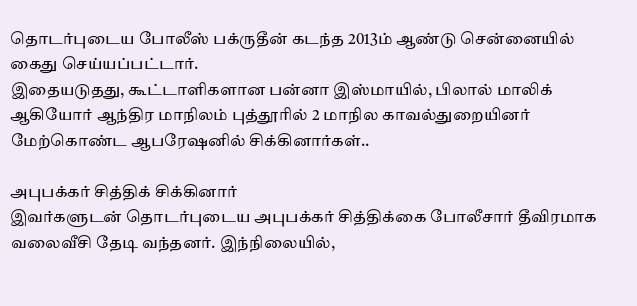தொடர்புடைய போலீஸ் பக்ருதீன் கடந்த 2013ம் ஆண்டு சென்னையில் கைது செய்யப்பட்டார்.
இதையடுதது, கூட்டாளிகளான பன்னா இஸ்மாயில், பிலால் மாலிக் ஆகியோர் ஆந்திர மாநிலம் புத்தூரில் 2 மாநில காவல்துறையினர் மேற்கொண்ட ஆபரேஷனில் சிக்கினார்கள்..

அபுபக்கர் சித்திக் சிக்கினார்
இவர்களுடன் தொடர்புடைய அபுபக்கர் சித்திக்கை போலீசார் தீவிரமாக வலைவீசி தேடி வந்தனர். இந்நிலையில்,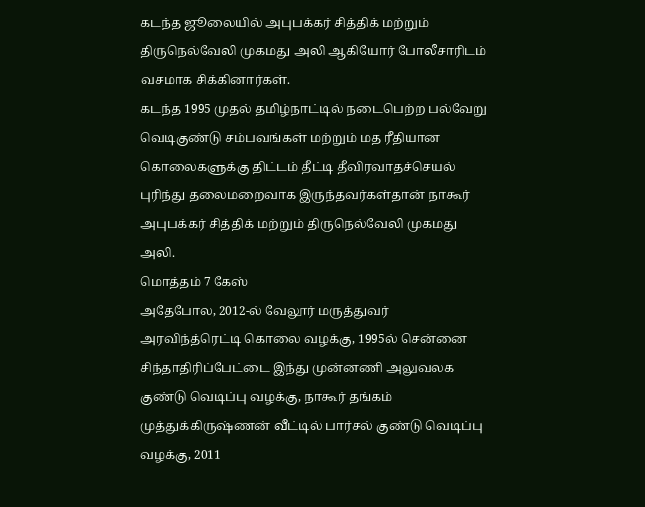கடந்த ஜூலையில் அபுபக்கர் சித்திக் மற்றும் திருநெல்வேலி முகமது அலி ஆகியோர் போலீசாரிடம் வசமாக சிக்கினார்கள்.
கடந்த 1995 முதல் தமிழ்நாட்டில் நடைபெற்ற பல்வேறு வெடிகுண்டு சம்பவங்கள் மற்றும் மத ரீதியான கொலைகளுக்கு திட்டம் தீட்டி தீவிரவாதச்செயல் புரிந்து தலைமறைவாக இருந்தவர்கள்தான் நாகூர் அபுபக்கர் சித்திக் மற்றும் திருநெல்வேலி முகமது அலி.
மொத்தம் 7 கேஸ்
அதேபோல, 2012-ல் வேலூர் மருத்துவர் அரவிந்த்ரெட்டி கொலை வழக்கு, 1995ல் சென்னை சிந்தாதிரிப்பேட்டை இந்து முன்னணி அலுவலக குண்டு வெடிப்பு வழக்கு, நாகூர் தங்கம் முத்துக்கிருஷ்ணன் வீட்டில் பார்சல் குண்டு வெடிப்பு வழக்கு, 2011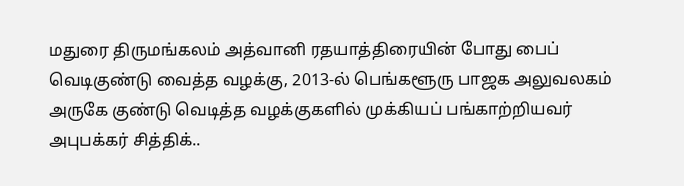மதுரை திருமங்கலம் அத்வானி ரதயாத்திரையின் போது பைப் வெடிகுண்டு வைத்த வழக்கு, 2013-ல் பெங்களூரு பாஜக அலுவலகம் அருகே குண்டு வெடித்த வழக்குகளில் முக்கியப் பங்காற்றியவர் அபுபக்கர் சித்திக்..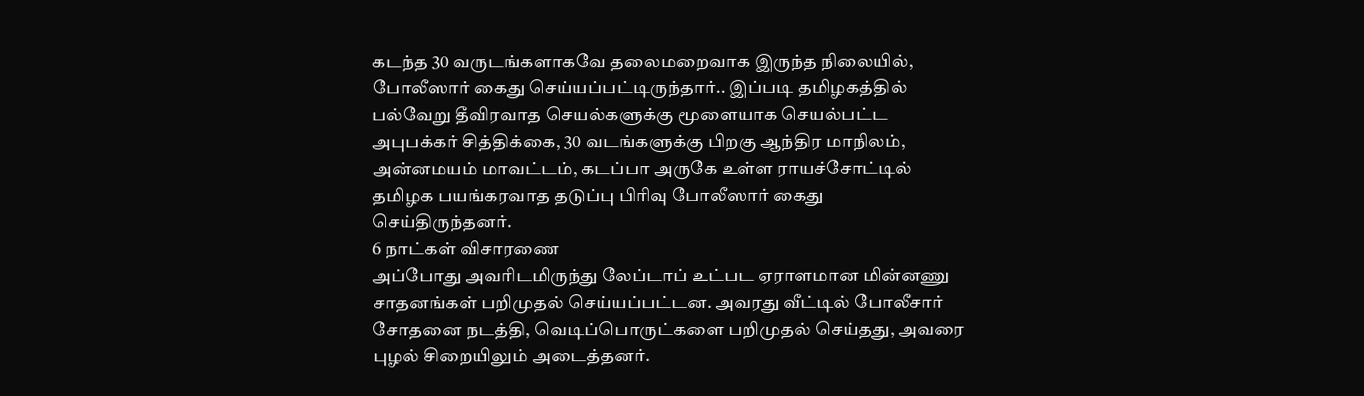கடந்த 30 வருடங்களாகவே தலைமறைவாக இருந்த நிலையில், போலீஸார் கைது செய்யப்பட்டிருந்தார்.. இப்படி தமிழகத்தில் பல்வேறு தீவிரவாத செயல்களுக்கு மூளையாக செயல்பட்ட அபுபக்கர் சித்திக்கை, 30 வடங்களுக்கு பிறகு ஆந்திர மாநிலம், அன்னமயம் மாவட்டம், கடப்பா அருகே உள்ள ராயச்சோட்டில் தமிழக பயங்கரவாத தடுப்பு பிரிவு போலீஸார் கைது செய்திருந்தனர்.
6 நாட்கள் விசாரணை
அப்போது அவரிடமிருந்து லேப்டாப் உட்பட ஏராளமான மின்னணு சாதனங்கள் பறிமுதல் செய்யப்பட்டன. அவரது வீட்டில் போலீசார் சோதனை நடத்தி, வெடிப்பொருட்களை பறிமுதல் செய்தது, அவரை புழல் சிறையிலும் அடைத்தனர்.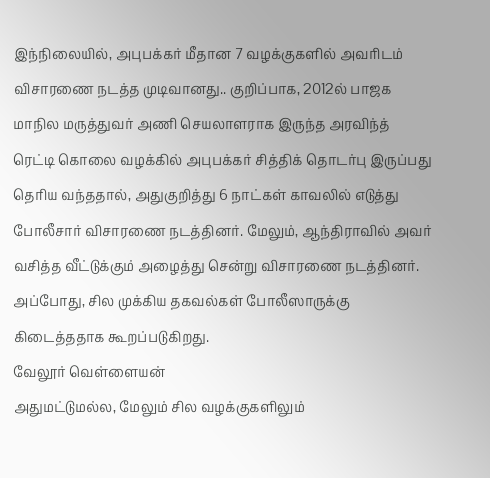இந்நிலையில், அபுபக்கர் மீதான 7 வழக்குகளில் அவரிடம் விசாரணை நடத்த முடிவானது.. குறிப்பாக, 2012ல் பாஜக மாநில மருத்துவர் அணி செயலாளராக இருந்த அரவிந்த் ரெட்டி கொலை வழக்கில் அபுபக்கர் சித்திக் தொடர்பு இருப்பது தெரிய வந்ததால், அதுகுறித்து 6 நாட்கள் காவலில் எடுத்து போலீசார் விசாரணை நடத்தினர். மேலும், ஆந்திராவில் அவர் வசித்த வீட்டுக்கும் அழைத்து சென்று விசாரணை நடத்தினர். அப்போது, சில முக்கிய தகவல்கள் போலீஸாருக்கு கிடைத்ததாக கூறப்படுகிறது.
வேலூர் வெள்ளையன்
அதுமட்டுமல்ல, மேலும் சில வழக்குகளிலும்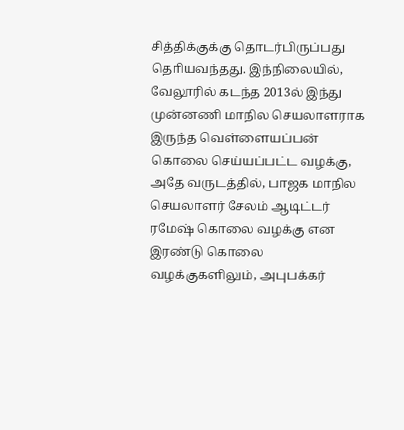சித்திக்குக்கு தொடர்பிருப்பது தொியவந்தது. இந்நிலையில், வேலூரில் கடந்த 2013ல் இந்து முன்னணி மாநில செயலாளராக இருந்த வெள்ளையப்பன் கொலை செய்யப்பட்ட வழக்கு, அதே வருடத்தில், பாஜக மாநில செயலாளர் சேலம் ஆடிட்டர் ரமேஷ் கொலை வழக்கு என இரண்டு கொலை வழக்குகளிலும், அபுபக்கர்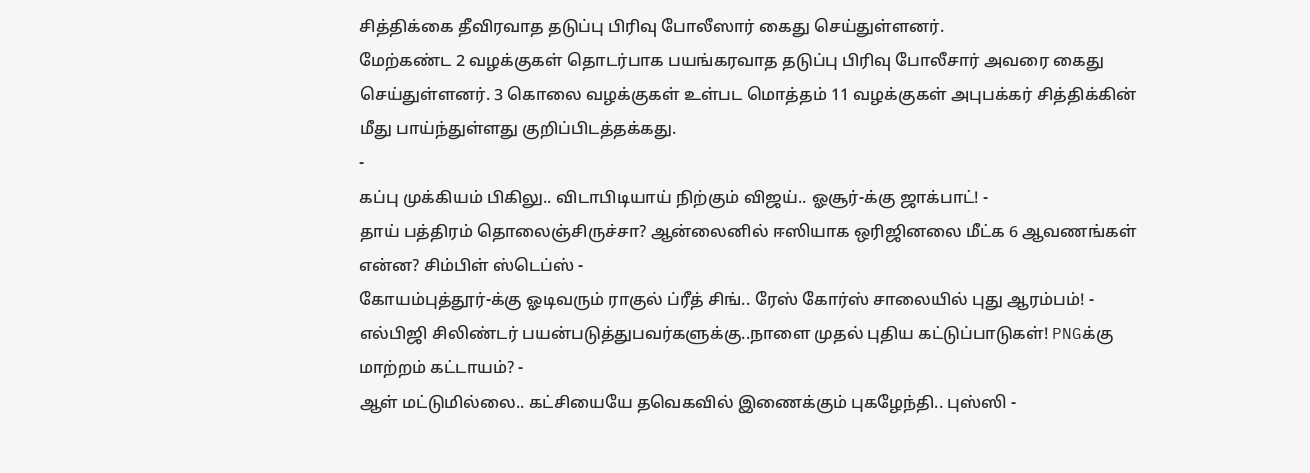சித்திக்கை தீவிரவாத தடுப்பு பிரிவு போலீஸார் கைது செய்துள்ளனர்.
மேற்கண்ட 2 வழக்குகள் தொடர்பாக பயங்கரவாத தடுப்பு பிரிவு போலீசார் அவரை கைது செய்துள்ளனர். 3 கொலை வழக்குகள் உள்பட மொத்தம் 11 வழக்குகள் அபுபக்கர் சித்திக்கின் மீது பாய்ந்துள்ளது குறிப்பிடத்தக்கது.
-
கப்பு முக்கியம் பிகிலு.. விடாபிடியாய் நிற்கும் விஜய்.. ஓசூர்-க்கு ஜாக்பாட்! -
தாய் பத்திரம் தொலைஞ்சிருச்சா? ஆன்லைனில் ஈஸியாக ஒரிஜினலை மீட்க 6 ஆவணங்கள் என்ன? சிம்பிள் ஸ்டெப்ஸ் -
கோயம்புத்தூர்-க்கு ஓடிவரும் ராகுல் ப்ரீத் சிங்.. ரேஸ் கோர்ஸ் சாலையில் புது ஆரம்பம்! -
எல்பிஜி சிலிண்டர் பயன்படுத்துபவர்களுக்கு..நாளை முதல் புதிய கட்டுப்பாடுகள்! PNGக்கு மாற்றம் கட்டாயம்? -
ஆள் மட்டுமில்லை.. கட்சியையே தவெகவில் இணைக்கும் புகழேந்தி.. புஸ்ஸி -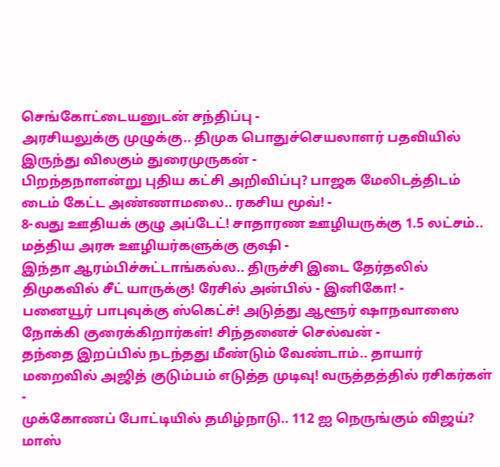செங்கோட்டையனுடன் சந்திப்பு -
அரசியலுக்கு முழுக்கு.. திமுக பொதுச்செயலாளர் பதவியில் இருந்து விலகும் துரைமுருகன் -
பிறந்தநாளன்று புதிய கட்சி அறிவிப்பு? பாஜக மேலிடத்திடம் டைம் கேட்ட அண்ணாமலை.. ரகசிய மூவ்! -
8-வது ஊதியக் குழு அப்டேட்! சாதாரண ஊழியருக்கு 1.5 லட்சம்.. மத்திய அரசு ஊழியர்களுக்கு குஷி -
இந்தா ஆரம்பிச்சுட்டாங்கல்ல.. திருச்சி இடை தேர்தலில் திமுகவில் சீட் யாருக்கு! ரேசில் அன்பில் - இனிகோ! -
பனையூர் பாபுவுக்கு ஸ்கெட்ச்! அடுத்து ஆளூர் ஷாநவாஸை நோக்கி குரைக்கிறார்கள்! சிந்தனைச் செல்வன் -
தந்தை இறப்பில் நடந்தது மீண்டும் வேண்டாம்.. தாயார் மறைவில் அஜித் குடும்பம் எடுத்த முடிவு! வருத்தத்தில் ரசிகர்கள் -
முக்கோணப் போட்டியில் தமிழ்நாடு.. 112 ஐ நெருங்கும் விஜய்? மாஸ்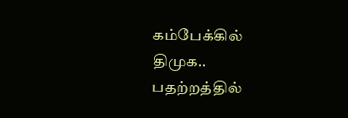கம்பேக்கில் திமுக.. பதற்றத்தில்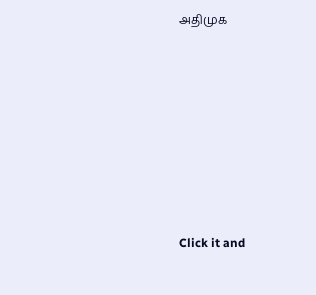அதிமுக












Click it and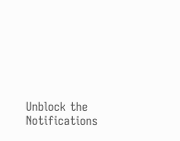Unblock the Notifications